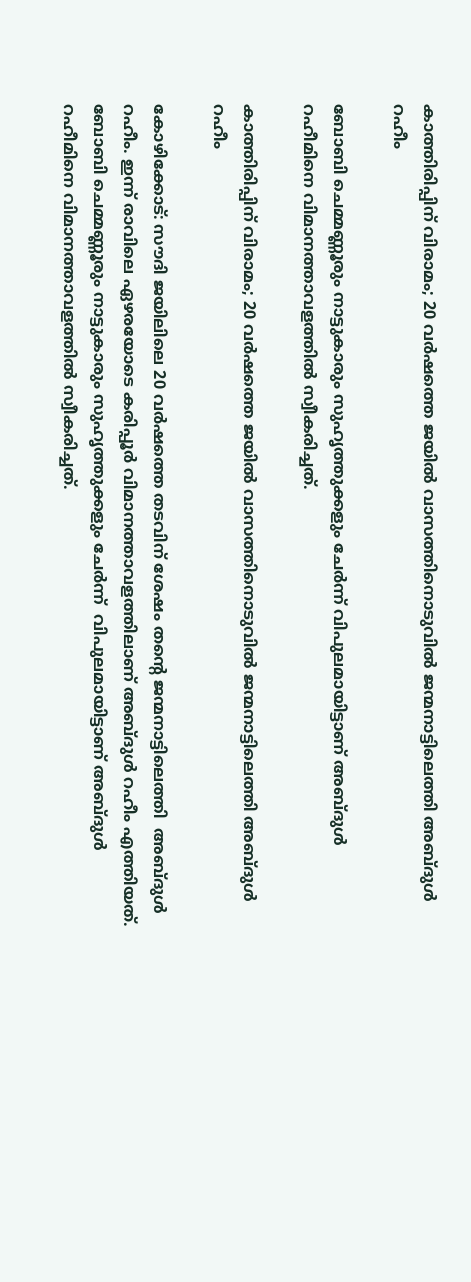കാത്തിരിപ്പിന് വിരാമം; 20 വർഷത്തെ ജയിൽ വാസത്തിനൊടുവിൽ ജന്മനാട്ടിലെത്തി അബ്‌ദുൾ റഹീം

ബോബി ചെമ്മണ്ണൂരും നാട്ടുകാരും സുഹൃത്തുക്കളും ചേർന്ന് വിപുലമായിട്ടാണ് അബ്‌ദുൾ റഹീമിനെ വിമാനത്താവളത്തിൽ സ്വീകരിച്ചത്.

കാത്തിരിപ്പിന് വിരാമം; 20 വർഷത്തെ ജയിൽ വാസത്തിനൊടുവിൽ ജന്മനാട്ടിലെത്തി അബ്‌ദുൾ റഹീം

കോഴിക്കോട്: സൗദി ജയിലിലെ 20 വർഷത്തെ തടവിന് ശേഷം തന്റെ ജന്മനാട്ടിലെത്തി  അബ്‌ദുൾ റഹീം. ഇന്ന് രാവിലെ ഏഴരയോടെ കരിപ്പൂർ വിമാനത്താവളത്തിലാണ് അബ്‌ദുൾ റഹീം എത്തിയത്. ബോബി ചെമ്മണ്ണൂരും നാട്ടുകാരും സുഹൃത്തുക്കളും ചേർന്ന്  വിപുലമായിട്ടാണ് അബ്‌ദുൾ റഹീമിനെ വിമാനത്താവളത്തിൽ സ്വീകരിച്ചത്.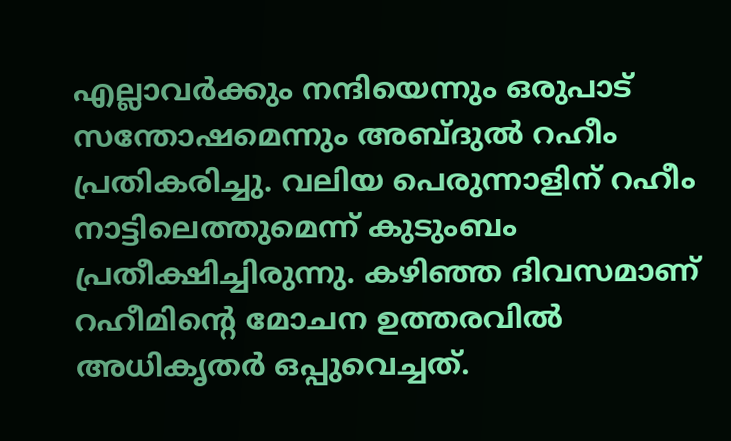എല്ലാവർക്കും നന്ദിയെന്നും ഒരുപാട് സന്തോഷമെന്നും അബ്ദുൽ റഹീം പ്രതികരിച്ചു. വലിയ പെരുന്നാളിന് റഹീം നാട്ടിലെത്തുമെന്ന് കുടുംബം പ്രതീക്ഷിച്ചിരുന്നു. കഴിഞ്ഞ ദിവസമാണ് റഹീമിന്റെ മോചന ഉത്തരവിൽ അധികൃതർ ഒപ്പുവെച്ചത്.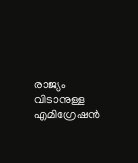രാജ്യം വിടാനുള്ള എമിഗ്രേഷൻ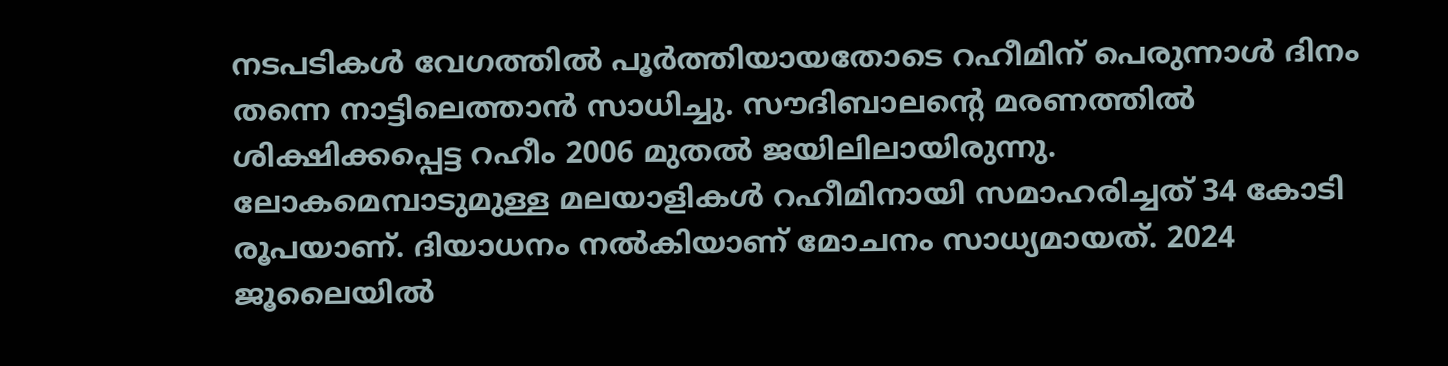നടപടികൾ വേഗത്തിൽ പൂ‍ർത്തിയായതോടെ റഹീമിന് പെരുന്നാൾ ദിനം തന്നെ നാട്ടിലെത്താൻ സാധിച്ചു. സൗദിബാലന്റെ മരണത്തിൽ ശിക്ഷിക്കപ്പെട്ട റഹീം 2006 മുതൽ ജയിലിലായിരുന്നു. ലോകമെമ്പാടുമുള്ള മലയാളികൾ റഹീമിനായി സമാഹരിച്ചത് 34 കോടി രൂപയാണ്. ദിയാധനം നൽകിയാണ് മോചനം സാധ്യമായത്. 2024 ജൂലൈയിൽ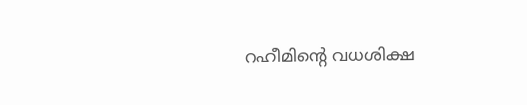റഹീമിന്‍റെ വധശിക്ഷ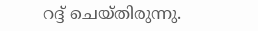റദ്ദ് ചെയ്തിരുന്നു.